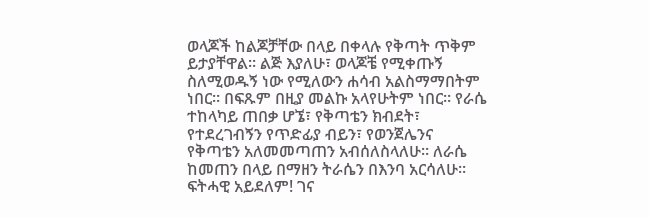ወላጆች ከልጆቻቸው በላይ በቀላሉ የቅጣት ጥቅም ይታያቸዋል። ልጅ እያለሁ፣ ወላጆቼ የሚቀጡኝ ስለሚወዱኝ ነው የሚለውን ሐሳብ አልስማማበትም ነበር። በፍጹም በዚያ መልኩ አላየሁትም ነበር። የራሴ ተከላካይ ጠበቃ ሆኜ፣ የቅጣቴን ክብደት፣ የተደረገብኝን የጥድፊያ ብይን፣ የወንጀሌንና የቅጣቴን አለመመጣጠን አብሰለስላለሁ። ለራሴ ከመጠን በላይ በማዘን ትራሴን በእንባ አርሳለሁ። ፍትሓዊ አይደለም! ገና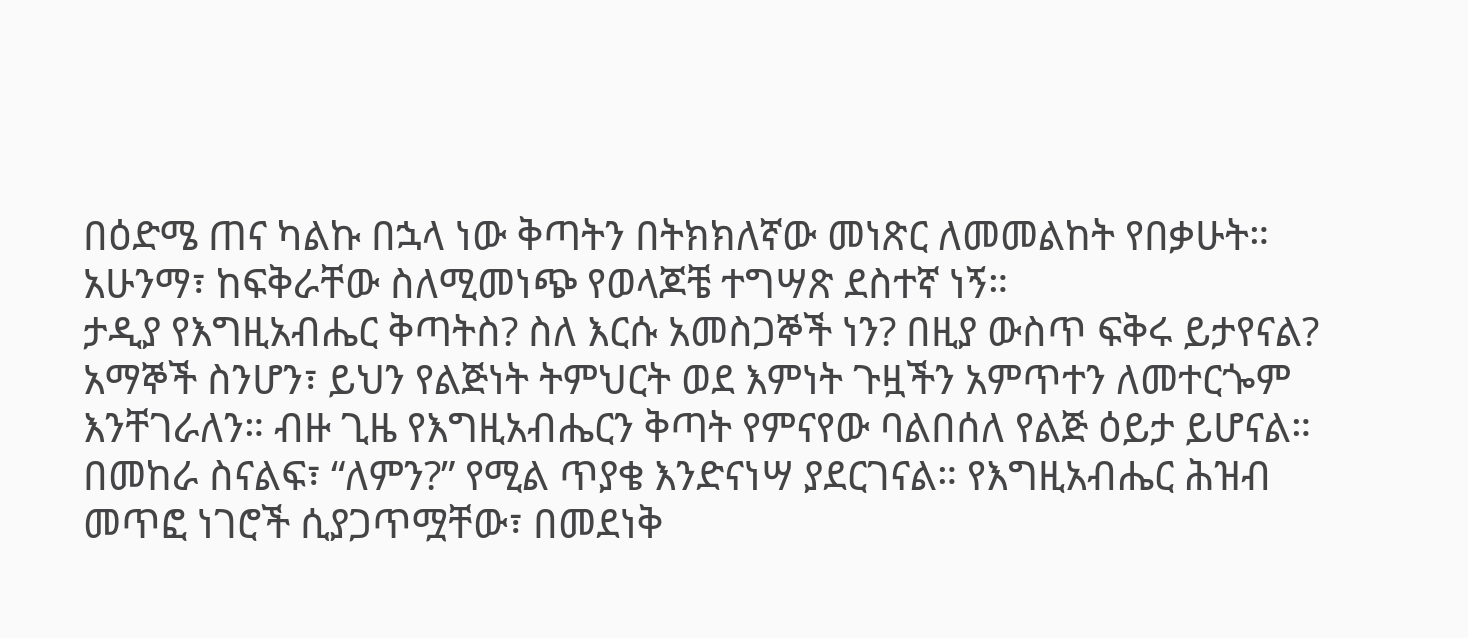በዕድሜ ጠና ካልኩ በኋላ ነው ቅጣትን በትክክለኛው መነጽር ለመመልከት የበቃሁት። አሁንማ፣ ከፍቅራቸው ስለሚመነጭ የወላጆቼ ተግሣጽ ደስተኛ ነኝ።
ታዲያ የእግዚአብሔር ቅጣትስ? ስለ እርሱ አመስጋኞች ነን? በዚያ ውስጥ ፍቅሩ ይታየናል?
አማኞች ስንሆን፣ ይህን የልጅነት ትምህርት ወደ እምነት ጉዟችን አምጥተን ለመተርጐም እንቸገራለን። ብዙ ጊዜ የእግዚአብሔርን ቅጣት የምናየው ባልበሰለ የልጅ ዕይታ ይሆናል። በመከራ ስናልፍ፣ “ለምን?” የሚል ጥያቄ እንድናነሣ ያደርገናል። የእግዚአብሔር ሕዝብ መጥፎ ነገሮች ሲያጋጥሟቸው፣ በመደነቅ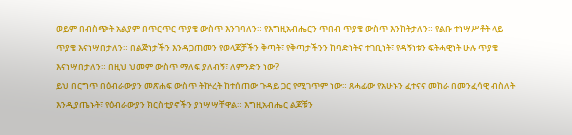ወይም በብስጭት አልያም በጥርጥር ጥያቄ ውስጥ እንገባለን። የእግዚአብሔርን ጥበብ ጥያቄ ውስጥ እንከትታለን። የልቡ ተነሣሥቶት ላይ ጥያቄ እናነሣበታለን። በልጅነታችን እንዳጋጠመን የወላጆቻችን ቅጣት፣ የቅጣታችንን ከባድነትና ተገቢነት፣ የዳኝነቱን ፍትሓዊነት ሁሉ ጥያቄ እናነሣበታለን። በዚህ ህመም ውስጥ ማለፍ ያለብኝ፣ ለምንድን ነው?
ይህ በርግጥ በዕብራውያን መጽሐፍ ውስጥ ትኵረት ከተሰጠው ጉዳይ ጋር የሚገጥም ነው። ጸሓፊው የአሁኑን ፈተናና መከራ በመንፈሳዊ ብስለት እንዲያጤኑት፣ የዕብራውያን ክርስቲያኖችን ያነሣሣቸዋል። እግዚአብሔር ልጆቹን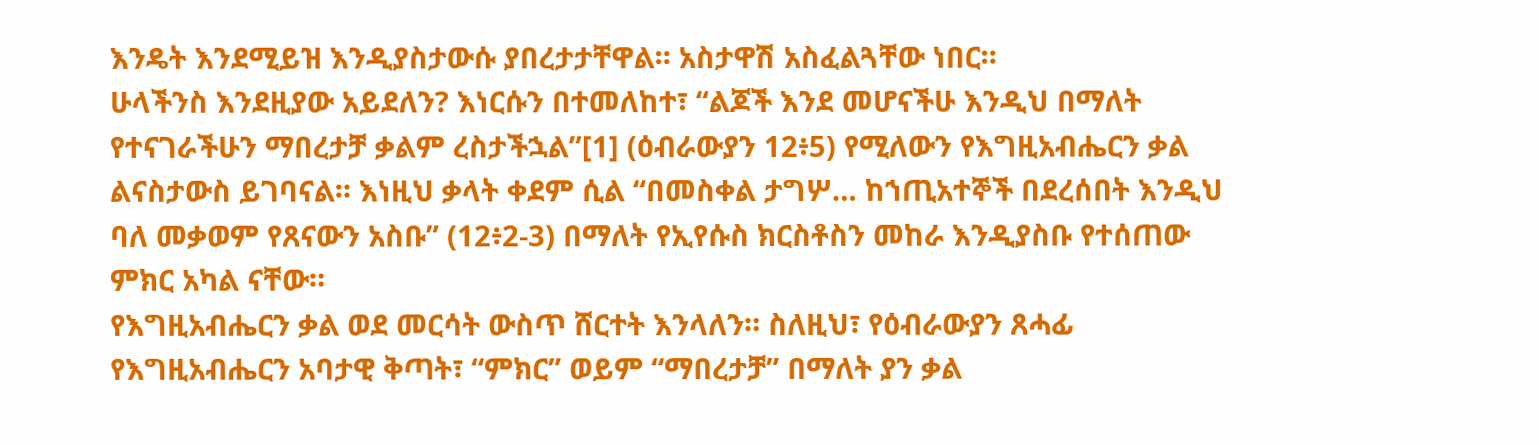እንዴት እንደሚይዝ እንዲያስታውሱ ያበረታታቸዋል። አስታዋሽ አስፈልጓቸው ነበር።
ሁላችንስ እንደዚያው አይደለን? እነርሱን በተመለከተ፣ “ልጆች እንደ መሆናችሁ እንዲህ በማለት የተናገራችሁን ማበረታቻ ቃልም ረስታችኋል”[1] (ዕብራውያን 12፥5) የሚለውን የእግዚአብሔርን ቃል ልናስታውስ ይገባናል። እነዚህ ቃላት ቀደም ሲል “በመስቀል ታግሦ… ከኀጢአተኞች በደረሰበት እንዲህ ባለ መቃወም የጸናውን አስቡ” (12፥2-3) በማለት የኢየሱስ ክርስቶስን መከራ እንዲያስቡ የተሰጠው ምክር አካል ናቸው።
የእግዚአብሔርን ቃል ወደ መርሳት ውስጥ ሸርተት እንላለን። ስለዚህ፣ የዕብራውያን ጸሓፊ የእግዚአብሔርን አባታዊ ቅጣት፣ “ምክር” ወይም “ማበረታቻ” በማለት ያን ቃል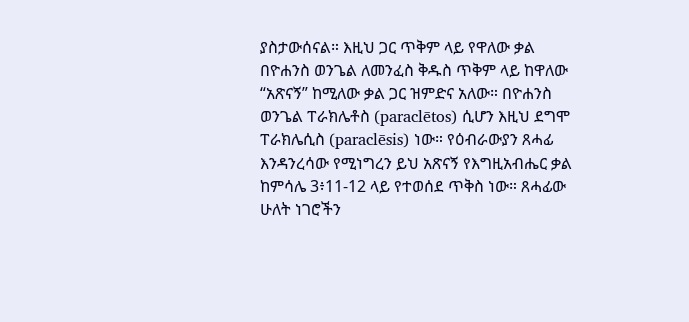ያስታውሰናል። እዚህ ጋር ጥቅም ላይ የዋለው ቃል በዮሐንስ ወንጌል ለመንፈስ ቅዱስ ጥቅም ላይ ከዋለው “አጽናኝ” ከሚለው ቃል ጋር ዝምድና አለው። በዮሐንስ ወንጌል ፐራክሌቶስ (paraclētos) ሲሆን እዚህ ደግሞ ፐራክሌሲስ (paraclēsis) ነው። የዕብራውያን ጸሓፊ እንዳንረሳው የሚነግረን ይህ አጽናኝ የእግዚአብሔር ቃል ከምሳሌ 3፥11-12 ላይ የተወሰደ ጥቅስ ነው። ጸሓፊው ሁለት ነገሮችን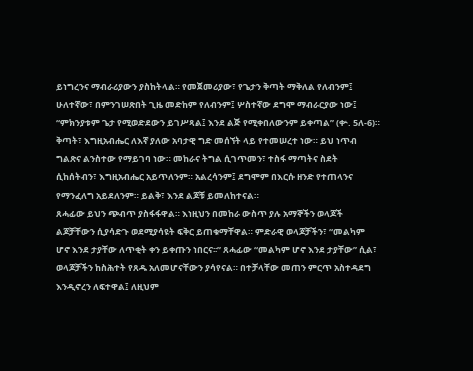ይነግረንና ማብራሪያውን ያስከትላል። የመጀመሪያው፣ የጌታን ቅጣት ማቅለል የለብንም፤ ሁለተኛው፣ በምንገሠጽበት ጊዜ መድከም የለብንም፤ ሦስተኛው ደግሞ ማብራርያው ነው፤ “ምክንያቱም ጌታ የሚወድደውን ይገሥጻል፤ እንደ ልጅ የሚቀበለውንም ይቀጣል” (ቍ. 5ለ-6)።
ቅጣት፣ እግዚአብሔር ለእኛ ያለው አባታዊ ግድ መሰኘት ላይ የተመሠረተ ነው። ይህ ነጥብ ግልጽና ልንስተው የማይገባ ነው። መከራና ትግል ሲገጥመን፣ ተስፋ ማጣትና ስደት ሲከሰትብን፣ እግዚአብሔር አይጥለንም። አልረሳንም፤ ደግሞም በእርሱ ዘንድ የተጠላንና የማንፈለግ አይደለንም። ይልቅ፣ እንደ ልጆቹ ይመለከተናል።
ጸሓፊው ይህን ጭብጥ ያስፋፋዋል። እነዚህን በመከራ ውስጥ ያሉ አማኞችን ወላጆች ልጆቻቸውን ሲያሳድጉ ወደሚያሳዩት ፍቅር ይጠቁማቸዋል። ምድራዊ ወላጆቻችን፣ “መልካም ሆኖ እንደ ታያቸው ለጥቂት ቀን ይቀጡን ነበርና፡፡” ጸሓፊው “መልካም ሆኖ እንደ ታያቸው” ሲል፣ ወላጆቻችን ከስሕተት የጸዱ አለመሆናቸውን ያሳየናል። በተቻላቸው መጠን ምርጥ አስተዳደግ እንዲኖረን ለፍተዋል፤ ለዚህም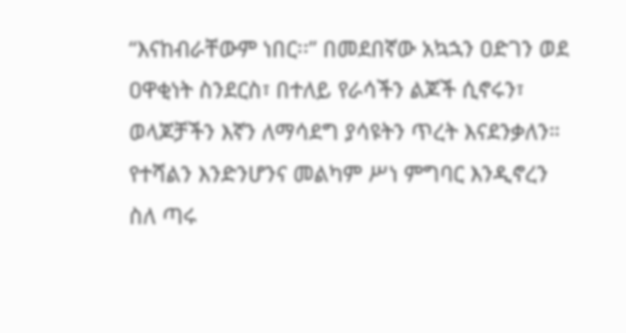“እናከብራቸውም ነበር፡፡” በመደበኛው አኳኋን ዐድገን ወደ ዐዋቂነት ስንደርስ፣ በተለይ የራሳችን ልጆች ሲኖሩን፣ ወላጆቻችን እኛን ለማሳደግ ያሳዩትን ጥረት እናደንቃለን። የተሻልን እንድንሆንና መልካም ሥነ ምግባር እንዲኖረን ስለ ጣሩ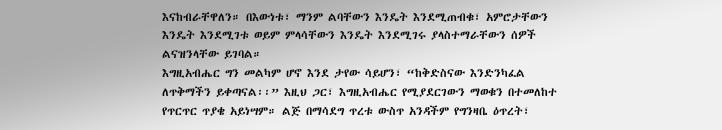እናከብራቸዋለን። በእውነቱ፣ ማንም ልባቸውን እንዴት እንደሚጠብቁ፣ አምሮታቸውን እንዴት እንደሚገቱ ወይም ምላሳቸውን እንዴት እንደሚገሩ ያላስተማራቸውን ሰዎች ልናዝንላቸው ይገባል።
እግዚአብሔር ግን መልካም ሆኖ እንደ ታየው ሳይሆን፣ “ከቅድስናው እንድንካፈል ለጥቅማችን ይቀጣናል፡፡” እዚህ ጋር፣ እግዚአብሔር የሚያደርገውን ማወቁን በተመለከተ የጥርጥር ጥያቄ አይነሣም። ልጅ በማሳደግ ጥረቱ ውስጥ አንዳችም የግንዛቤ ዕጥረት፣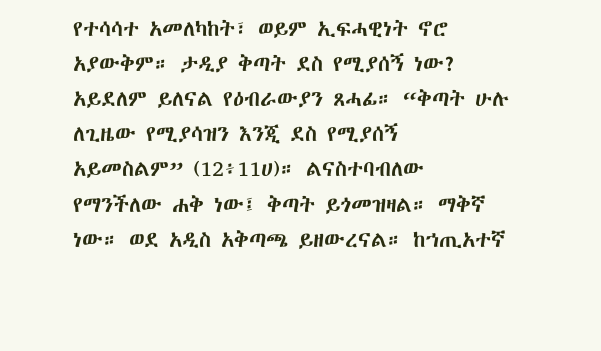የተሳሳተ አመለካከት፣ ወይም ኢፍሓዊነት ኖሮ አያውቅም። ታዲያ ቅጣት ደስ የሚያሰኝ ነው? አይደለም ይለናል የዕብራውያን ጸሓፊ። “ቅጣት ሁሉ ለጊዜው የሚያሳዝን እንጂ ደስ የሚያሰኝ አይመስልም” (12፥11ሀ)። ልናስተባብለው የማንችለው ሐቅ ነው፤ ቅጣት ይጎመዝዛል። ማቅኛ ነው። ወደ አዲስ አቅጣጫ ይዘውረናል። ከኀጢአተኛ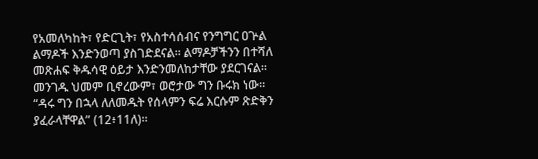የአመለካከት፣ የድርጊት፣ የአስተሳሰብና የንግግር ዐጕል ልማዶች እንድንወጣ ያስገድደናል። ልማዶቻችንን በተሻለ መጽሐፍ ቅዱሳዊ ዕይታ እንድንመለከታቸው ያደርገናል። መንገዱ ህመም ቢኖረውም፣ ወሮታው ግን ቡሩክ ነው። “ዳሩ ግን በኋላ ለለመዱት የሰላምን ፍሬ እርሱም ጽድቅን ያፈራላቸዋል” (12፥11ለ)።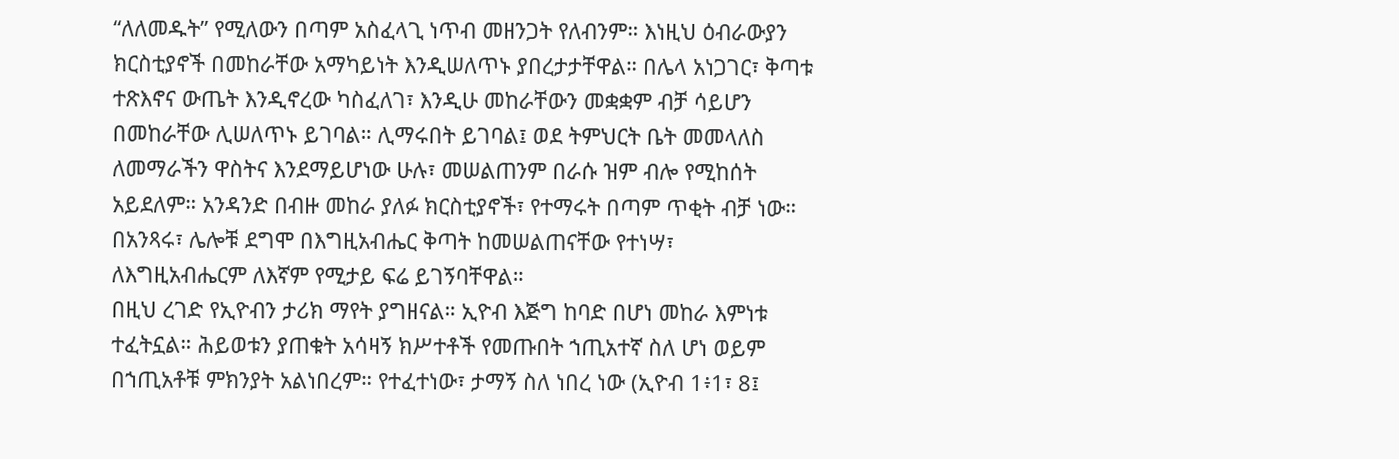“ለለመዱት” የሚለውን በጣም አስፈላጊ ነጥብ መዘንጋት የለብንም። እነዚህ ዕብራውያን ክርስቲያኖች በመከራቸው አማካይነት እንዲሠለጥኑ ያበረታታቸዋል። በሌላ አነጋገር፣ ቅጣቱ ተጽእኖና ውጤት እንዲኖረው ካስፈለገ፣ እንዲሁ መከራቸውን መቋቋም ብቻ ሳይሆን በመከራቸው ሊሠለጥኑ ይገባል። ሊማሩበት ይገባል፤ ወደ ትምህርት ቤት መመላለስ ለመማራችን ዋስትና እንደማይሆነው ሁሉ፣ መሠልጠንም በራሱ ዝም ብሎ የሚከሰት አይደለም። አንዳንድ በብዙ መከራ ያለፉ ክርስቲያኖች፣ የተማሩት በጣም ጥቂት ብቻ ነው። በአንጻሩ፣ ሌሎቹ ደግሞ በእግዚአብሔር ቅጣት ከመሠልጠናቸው የተነሣ፣ ለእግዚአብሔርም ለእኛም የሚታይ ፍሬ ይገኝባቸዋል።
በዚህ ረገድ የኢዮብን ታሪክ ማየት ያግዘናል። ኢዮብ እጅግ ከባድ በሆነ መከራ እምነቱ ተፈትኗል። ሕይወቱን ያጠቁት አሳዛኝ ክሥተቶች የመጡበት ኀጢአተኛ ስለ ሆነ ወይም በኀጢአቶቹ ምክንያት አልነበረም። የተፈተነው፣ ታማኝ ስለ ነበረ ነው (ኢዮብ 1፥1፣ 8፤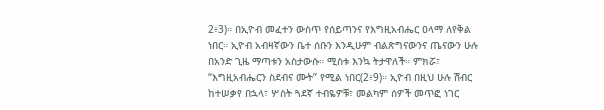2፥3)። በኢዮብ መፈተን ውስጥ የሰይጣንና የእግዚአብሔር ዐላማ ለየቅል ነበር። ኢዮብ አብዛኛውን ቤተ ሰቡን እንዲሁም ብልጽግናውንና ጤናውን ሁሉ በአንድ ጊዜ ማጣቱን አስታውሱ። ሚስቱ እንኳ ትታዋለች። ምክሯ፣ “እግዚአብሔርን ስደብና ሙት” የሚል ነበር(2፥9)። ኢዮብ በዚህ ሁሉ ሽብር ከተሠቃየ በኋላ፣ ሦስት ጓደኛ ተብዬዎቹ፣ መልካም ሰዎች መጥፎ ነገር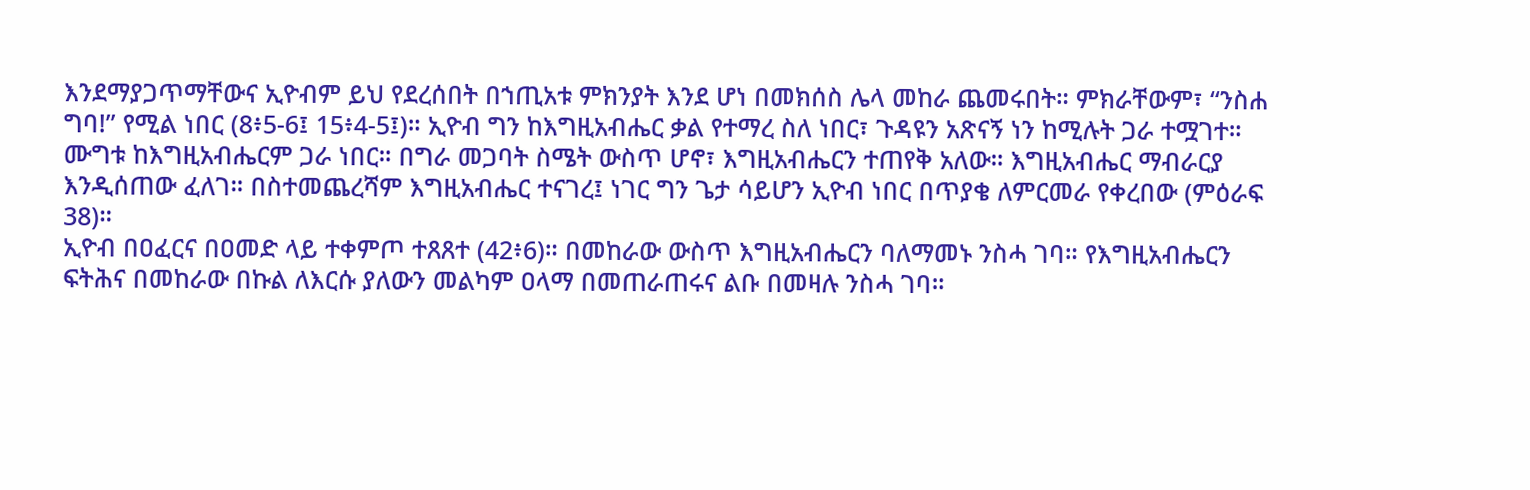እንደማያጋጥማቸውና ኢዮብም ይህ የደረሰበት በኀጢአቱ ምክንያት እንደ ሆነ በመክሰስ ሌላ መከራ ጨመሩበት። ምክራቸውም፣ “ንስሐ ግባ!” የሚል ነበር (8፥5-6፤ 15፥4-5፤)። ኢዮብ ግን ከእግዚአብሔር ቃል የተማረ ስለ ነበር፣ ጉዳዩን አጽናኝ ነን ከሚሉት ጋራ ተሟገተ። ሙግቱ ከእግዚአብሔርም ጋራ ነበር። በግራ መጋባት ስሜት ውስጥ ሆኖ፣ እግዚአብሔርን ተጠየቅ አለው። እግዚአብሔር ማብራርያ እንዲሰጠው ፈለገ። በስተመጨረሻም እግዚአብሔር ተናገረ፤ ነገር ግን ጌታ ሳይሆን ኢዮብ ነበር በጥያቄ ለምርመራ የቀረበው (ምዕራፍ 38)።
ኢዮብ በዐፈርና በዐመድ ላይ ተቀምጦ ተጸጸተ (42፥6)። በመከራው ውስጥ እግዚአብሔርን ባለማመኑ ንስሓ ገባ። የእግዚአብሔርን ፍትሕና በመከራው በኩል ለእርሱ ያለውን መልካም ዐላማ በመጠራጠሩና ልቡ በመዛሉ ንስሓ ገባ።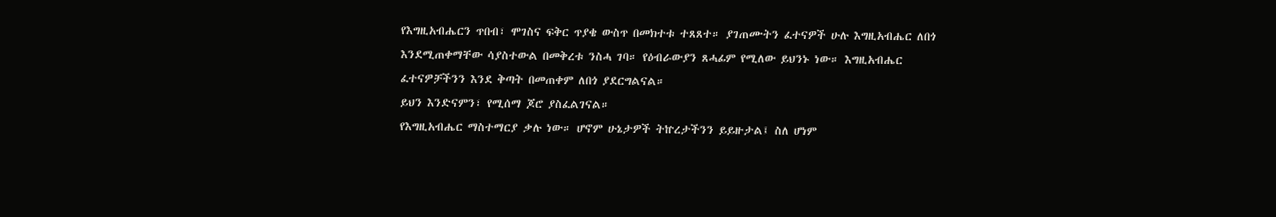የእግዚአብሔርን ጥበብ፣ ሞገስና ፍቅር ጥያቄ ውስጥ በመክተቱ ተጸጸተ። ያገጠሙትን ፈተናዎች ሁሉ እግዚአብሔር ለበጎ እንደሚጠቀማቸው ሳያስተውል በመቅረቱ ንስሓ ገባ። የዕብራውያን ጸሓፊም የሚለው ይህንኑ ነው። እግዚአብሔር ፈተናዎቻችንን እንደ ቅጣት በመጠቀም ለበጎ ያደርግልናል።
ይህን እንድናምን፣ የሚሰማ ጆሮ ያስፈልገናል።
የእግዚአብሔር ማስተማርያ ቃሉ ነው። ሆኖም ሁኔታዎች ትኵረታችንን ይይዙታል፤ ስለ ሆነም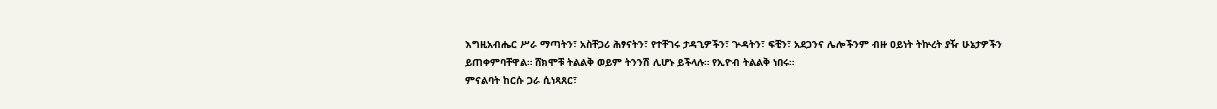እግዚአብሔር ሥራ ማጣትን፣ አስቸጋሪ ሕፃናትን፣ የተቸገሩ ታዳጊዎችን፣ ጕዳትን፣ ፍቺን፣ አደጋንና ሌሎችንም ብዙ ዐይነት ትኵረት ያዥ ሁኔታዎችን ይጠቀምባቸዋል። ሸክሞቹ ትልልቅ ወይም ትንንሽ ሊሆኑ ይችላሉ። የኢዮብ ትልልቅ ነበሩ።
ምናልባት ከርሱ ጋራ ሲነጻጸር፣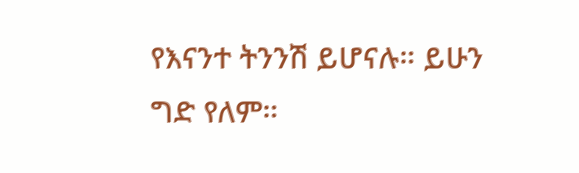የእናንተ ትንንሽ ይሆናሉ። ይሁን ግድ የለም።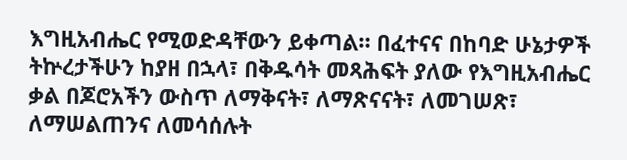እግዚአብሔር የሚወድዳቸውን ይቀጣል። በፈተናና በከባድ ሁኔታዎች ትኵረታችሁን ከያዘ በኋላ፣ በቅዱሳት መጻሕፍት ያለው የእግዚአብሔር ቃል በጆሮአችን ውስጥ ለማቅናት፣ ለማጽናናት፣ ለመገሠጽ፣ ለማሠልጠንና ለመሳሰሉት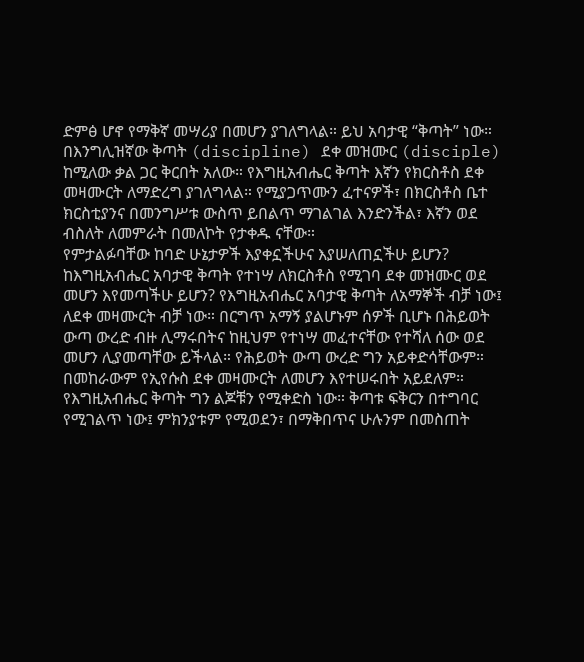ድምፅ ሆኖ የማቅኛ መሣሪያ በመሆን ያገለግላል። ይህ አባታዊ “ቅጣት” ነው። በእንግሊዝኛው ቅጣት (discipline) ደቀ መዝሙር (disciple) ከሚለው ቃል ጋር ቅርበት አለው። የእግዚአብሔር ቅጣት እኛን የክርስቶስ ደቀ መዛሙርት ለማድረግ ያገለግላል። የሚያጋጥሙን ፈተናዎች፣ በክርስቶስ ቤተ ክርስቲያንና በመንግሥቱ ውስጥ ይበልጥ ማገልገል እንድንችል፣ እኛን ወደ ብስለት ለመምራት በመለኮት የታቀዱ ናቸው።
የምታልፉባቸው ከባድ ሁኔታዎች እያቀኗችሁና እያሠለጠኗችሁ ይሆን? ከእግዚአብሔር አባታዊ ቅጣት የተነሣ ለክርስቶስ የሚገባ ደቀ መዝሙር ወደ መሆን እየመጣችሁ ይሆን? የእግዚአብሔር አባታዊ ቅጣት ለአማኞች ብቻ ነው፤ ለደቀ መዛሙርት ብቻ ነው። በርግጥ አማኝ ያልሆኑም ሰዎች ቢሆኑ በሕይወት ውጣ ውረድ ብዙ ሊማሩበትና ከዚህም የተነሣ መፈተናቸው የተሻለ ሰው ወደ መሆን ሊያመጣቸው ይችላል። የሕይወት ውጣ ውረድ ግን አይቀድሳቸውም። በመከራውም የኢየሱስ ደቀ መዛሙርት ለመሆን እየተሠሩበት አይደለም። የእግዚአብሔር ቅጣት ግን ልጆቹን የሚቀድስ ነው። ቅጣቱ ፍቅርን በተግባር የሚገልጥ ነው፤ ምክንያቱም የሚወደን፣ በማቅበጥና ሁሉንም በመስጠት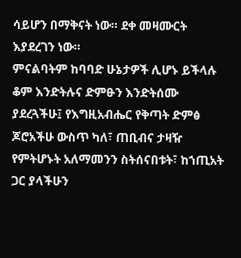ሳይሆን በማቅናት ነው። ደቀ መዛሙርት እያደረገን ነው።
ምናልባትም ከባባድ ሁኔታዎች ሊሆኑ ይችላሉ ቆም እንድትሉና ድምፁን እንድትሰሙ ያደረጓችሁ፤ የእግዚአብሔር የቅጣት ድምፅ ጆሮአችሁ ውስጥ ካለ፣ ጠቢብና ታዛዥ የምትሆኑት አለማመንን ስትሰናበቱት፣ ከኀጢአት ጋር ያላችሁን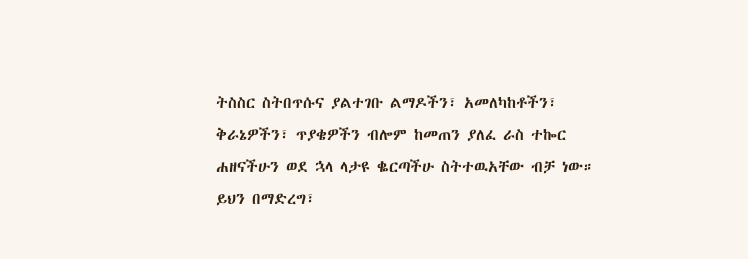ትስስር ስትበጥሱና ያልተገቡ ልማዶችን፣ አመለካከቶችን፣ ቅራኔዎችን፣ ጥያቄዎችን ብሎም ከመጠን ያለፈ ራስ ተኰር ሐዘናችሁን ወደ ኋላ ላታዩ ቈርጣችሁ ስትተዉአቸው ብቻ ነው። ይህን በማድረግ፣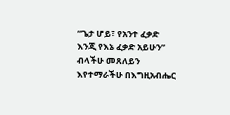“ጌታ ሆይ፣ የአንተ ፈቃድ እንጂ የእኔ ፈቃድ አይሁን” ብላችሁ መጸለይን እየተማራችሁ በእግዚአብሔር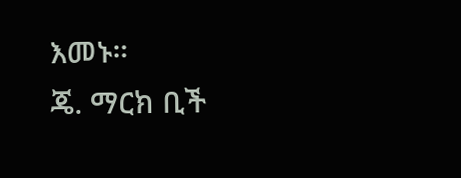እመኑ።
ጄ. ማርክ ቢች